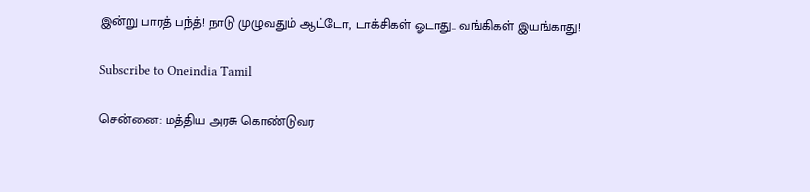இன்று பாரத் பந்த்! நாடு முழுவதும் ஆட்டோ, டாக்சிகள் ஓடாது.. வங்கிகள் இயங்காது!

Subscribe to Oneindia Tamil

சென்னை: மத்திய அரசு கொண்டுவர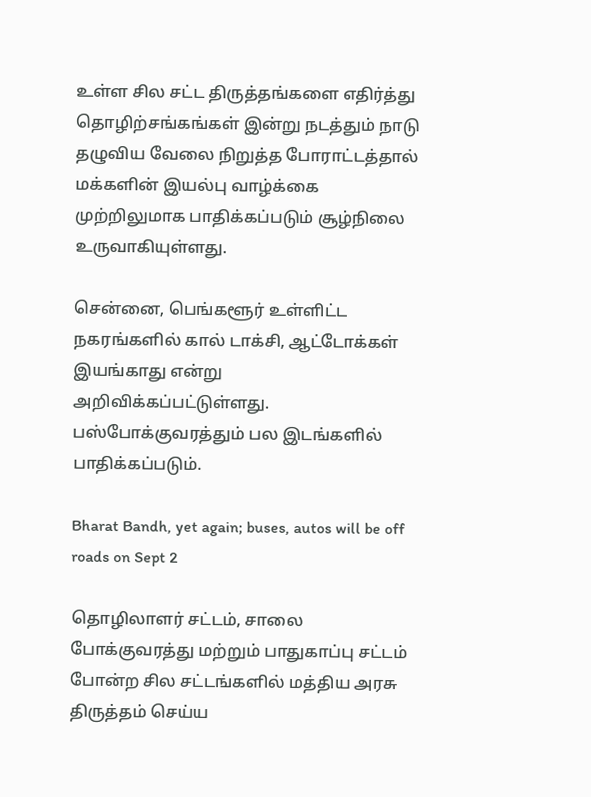உள்ள சில சட்ட திருத்தங்களை எதிர்த்து தொழிற்சங்கங்கள் இன்று நடத்தும் நாடு தழுவிய வேலை நிறுத்த போராட்டத்தால் மக்களின் இயல்பு வாழ்க்கை முற்றிலுமாக பாதிக்கப்படும் சூழ்நிலை உருவாகியுள்ளது.

சென்னை, பெங்களூர் உள்ளிட்ட நகரங்களில் கால் டாக்சி, ஆட்டோக்கள் இயங்காது என்று அறிவிக்கப்பட்டுள்ளது. பஸ்போக்குவரத்தும் பல இடங்களில் பாதிக்கப்படும்.

Bharat Bandh, yet again; buses, autos will be off roads on Sept 2

தொழிலாளர் சட்டம், சாலை போக்குவரத்து மற்றும் பாதுகாப்பு சட்டம் போன்ற சில சட்டங்களில் மத்திய அரசு திருத்தம் செய்ய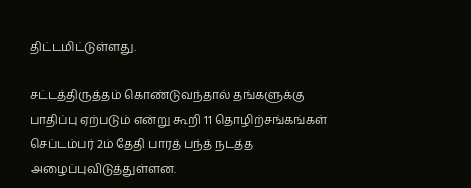திட்டமிட்டுள்ளது.

சட்டத்திருத்தம் கொண்டுவந்தால் தங்களுக்கு பாதிப்பு ஏற்படும் என்று கூறி 11 தொழிற்சங்கங்கள் செப்டம்பர் 2ம் தேதி பாரத் பந்த் நடத்த அழைப்புவிடுத்துள்ளன.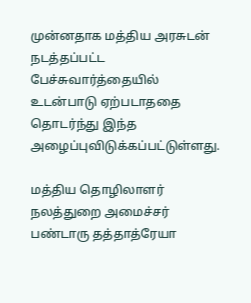முன்னதாக மத்திய அரசுடன் நடத்தப்பட்ட பேச்சுவார்த்தையில் உடன்பாடு ஏற்படாததை தொடர்ந்து இந்த அழைப்புவிடுக்கப்பட்டுள்ளது.

மத்திய தொழிலாளர் நலத்துறை அமைச்சர் பண்டாரு தத்தாத்ரேயா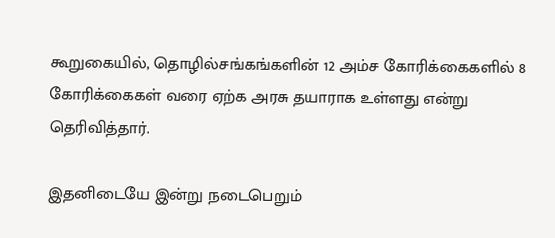கூறுகையில், தொழில்சங்கங்களின் 12 அம்ச கோரிக்கைகளில் 8 கோரிக்கைகள் வரை ஏற்க அரசு தயாராக உள்ளது என்று தெரிவித்தார்.

இதனிடையே இன்று நடைபெறும்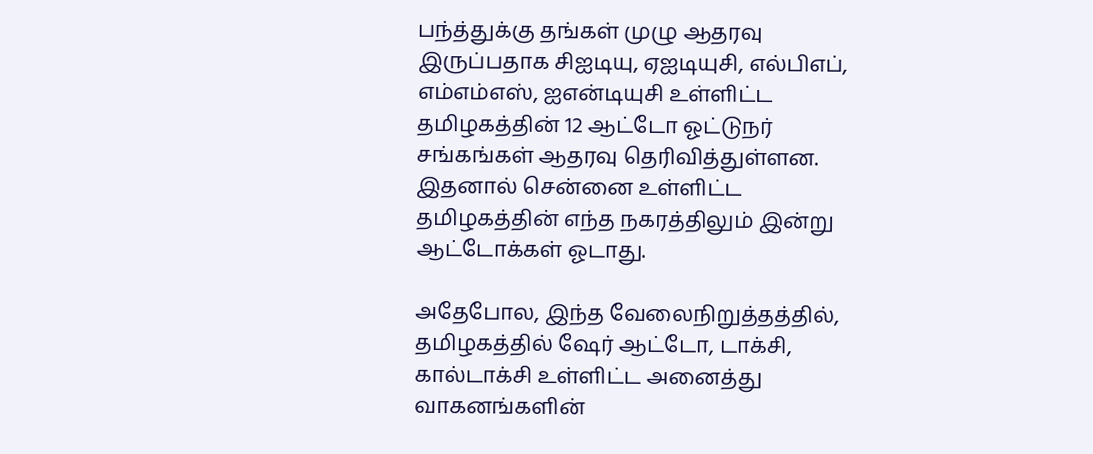பந்த்துக்கு தங்கள் முழு ஆதரவு இருப்பதாக சிஐடியு, ஏஐடியுசி, எல்பிஎப், எம்எம்எஸ், ஐஎன்டியுசி உள்ளிட்ட தமிழகத்தின் 12 ஆட்டோ ஓட்டுநர் சங்கங்கள் ஆதரவு தெரிவித்துள்ளன. இதனால் சென்னை உள்ளிட்ட தமிழகத்தின் எந்த நகரத்திலும் இன்று ஆட்டோக்கள் ஓடாது.

அதேபோல, இந்த வேலைநிறுத்தத்தில், தமிழகத்தில் ஷேர் ஆட்டோ, டாக்சி, கால்டாக்சி உள்ளிட்ட அனைத்து வாகனங்களின்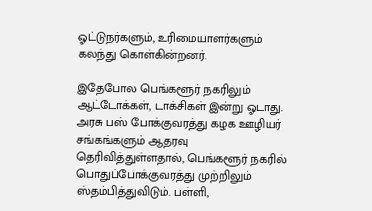ஓட்டுநர்களும், உரிமையாளர்களும் கலந்து கொள்கின்றனர்.

இதேபோல பெங்களூர் நகரிலும் ஆட்டோக்கள், டாக்சிகள் இன்று ஓடாது. அரசு பஸ் போக்குவரத்து கழக ஊழியர் சங்கங்களும் ஆதரவு தெரிவித்துள்ளதால், பெங்களூர் நகரில் பொதுப்போக்குவரத்து முற்றிலும் ஸ்தம்பித்துவிடும். பள்ளி,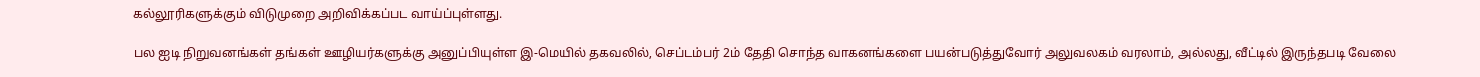கல்லூரிகளுக்கும் விடுமுறை அறிவிக்கப்பட வாய்ப்புள்ளது.

பல ஐடி நிறுவனங்கள் தங்கள் ஊழியர்களுக்கு அனுப்பியுள்ள இ-மெயில் தகவலில், செப்டம்பர் 2ம் தேதி சொந்த வாகனங்களை பயன்படுத்துவோர் அலுவலகம் வரலாம், அல்லது, வீட்டில் இருந்தபடி வேலை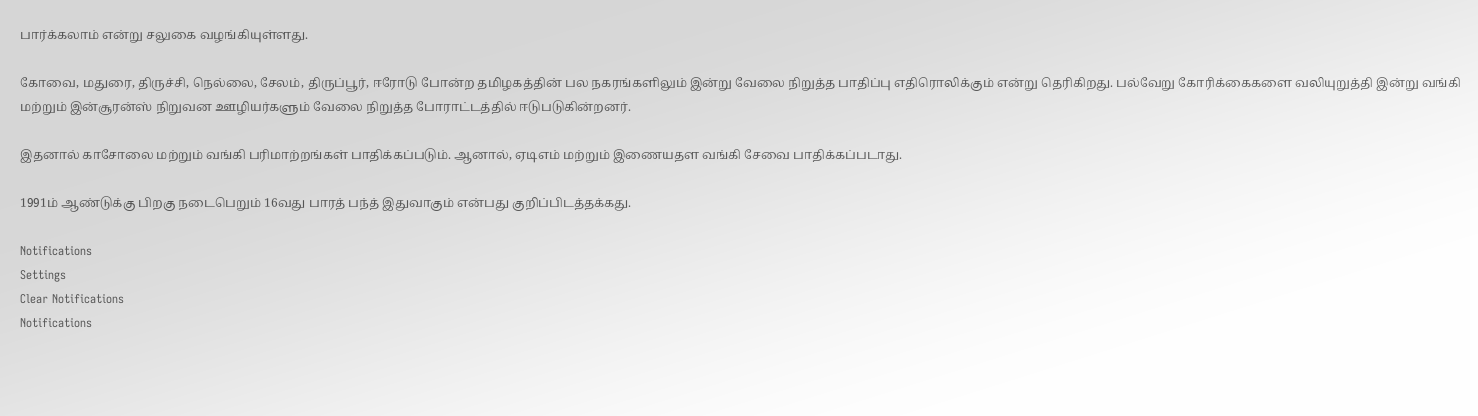பார்க்கலாம் என்று சலுகை வழங்கியுள்ளது.

கோவை, மதுரை, திருச்சி, நெல்லை, சேலம், திருப்பூர், ஈரோடு போன்ற தமிழகத்தின் பல நகரங்களிலும் இன்று வேலை நிறுத்த பாதிப்பு எதிரொலிக்கும் என்று தெரிகிறது. பல்வேறு கோரிக்கைகளை வலியுறுத்தி இன்று வங்கி மற்றும் இன்சூரன்ஸ் நிறுவன ஊழியர்களும் வேலை நிறுத்த போராட்டத்தில் ஈடுபடுகின்றனர்.

இதனால் காசோலை மற்றும் வங்கி பரிமாற்றங்கள் பாதிக்கப்படும். ஆனால், ஏடிஎம் மற்றும் இணையதள வங்கி சேவை பாதிக்கப்படாது.

1991ம் ஆண்டுக்கு பிறகு நடைபெறும் 16வது பாரத் பந்த் இதுவாகும் என்பது குறிப்பிடத்தக்கது.

Notifications
Settings
Clear Notifications
Notifications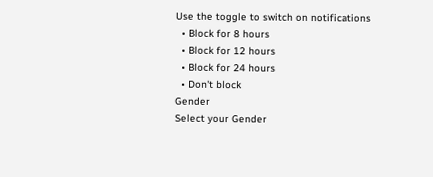Use the toggle to switch on notifications
  • Block for 8 hours
  • Block for 12 hours
  • Block for 24 hours
  • Don't block
Gender
Select your Gender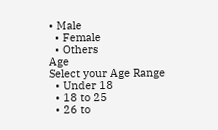• Male
  • Female
  • Others
Age
Select your Age Range
  • Under 18
  • 18 to 25
  • 26 to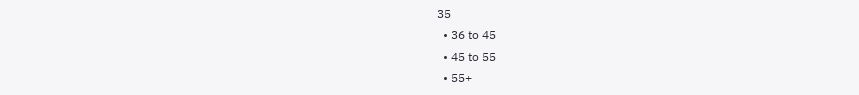35
  • 36 to 45
  • 45 to 55
  • 55+